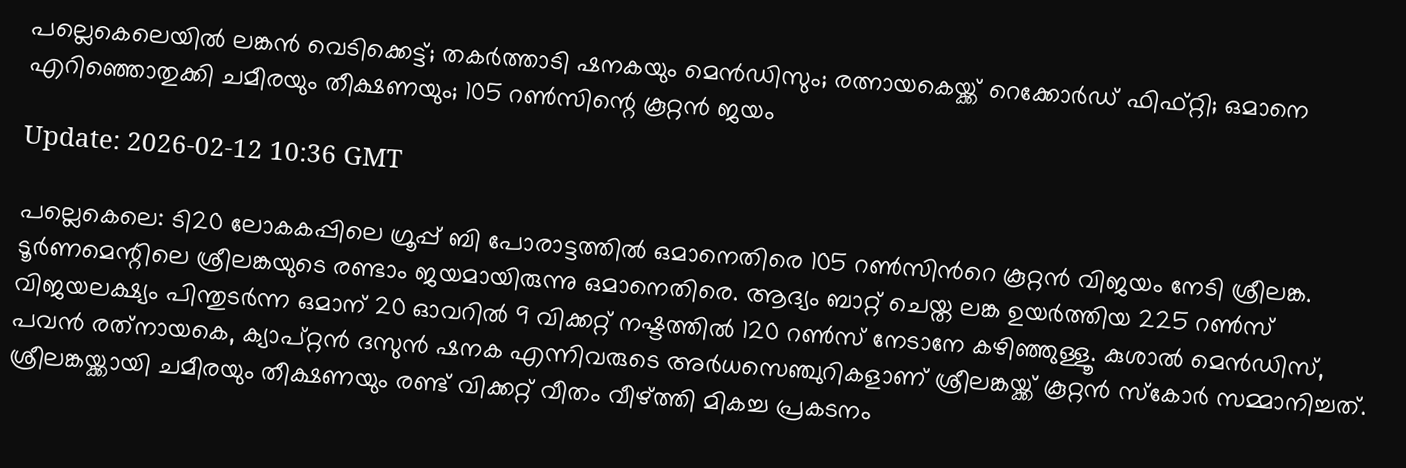പല്ലെകെലെയിൽ ലങ്കൻ വെടിക്കെട്ട്; തകർത്താടി ഷനകയും മെൻഡിസും; രത്നായകെയ്ക്ക് റെക്കോർഡ് ഫിഫ്റ്റി; ഒമാനെ എറിഞ്ഞൊതുക്കി ചമീരയും തീക്ഷണയും; 105 റൺസിന്റെ കൂറ്റൻ ജയം

Update: 2026-02-12 10:36 GMT

പല്ലെകെലെ: ടി20 ലോകകപ്പിലെ ഗ്രൂപ്പ് ബി പോരാട്ടത്തിൽ ഒമാനെതിരെ 105 റൺസിന്‍റെ കൂറ്റൻ വിജയം നേടി ശ്രീലങ്ക. ടൂർണമെന്റിലെ ശ്രീലങ്കയുടെ രണ്ടാം ജയമായിരുന്നു ഒമാനെതിരെ. ആദ്യം ബാറ്റ് ചെയ്ത ലങ്ക ഉയർത്തിയ 225 റൺസ് വിജയലക്ഷ്യം പിന്തുടർന്ന ഒമാന് 20 ഓവറിൽ 9 വിക്കറ്റ് നഷ്ടത്തിൽ 120 റൺസ് നേടാനേ കഴിഞ്ഞുള്ളൂ. കുശാൽ മെൻഡിസ്, പവൻ രത്‌നായകെ, ക്യാപ്റ്റൻ ദസുൻ ഷനക എന്നിവരുടെ അർധസെഞ്ചുറികളാണ് ശ്രീലങ്കയ്ക്ക് കൂറ്റൻ സ്‌കോർ സമ്മാനിച്ചത്. ശ്രീലങ്കയ്ക്കായി ചമീരയും തീക്ഷണയും രണ്ട് വിക്കറ്റ് വീതം വീഴ്ത്തി മികച്ച പ്രകടനം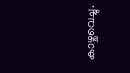കാഴ്ചവെച്ചു.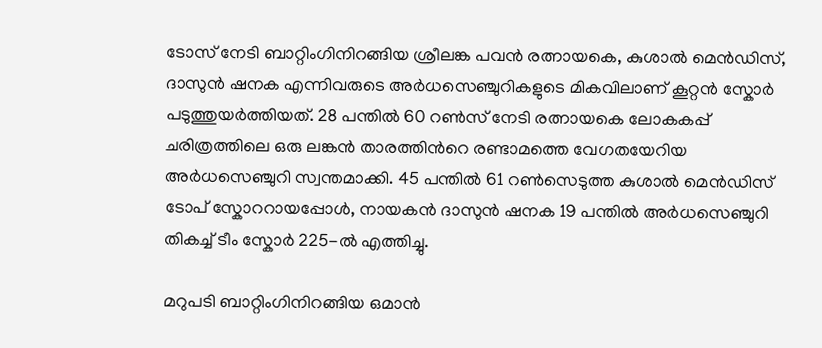ടോസ് നേടി ബാറ്റിംഗിനിറങ്ങിയ ശ്രീലങ്ക പവൻ രത്നായകെ, കുശാൽ മെൻഡിസ്, ദാസുൻ ഷനക എന്നിവരുടെ അർധസെഞ്ചുറികളുടെ മികവിലാണ് കൂറ്റൻ സ്കോർ പടുത്തുയർത്തിയത്. 28 പന്തിൽ 60 റൺസ് നേടി രത്നായകെ ലോകകപ്പ് ചരിത്രത്തിലെ ഒരു ലങ്കൻ താരത്തിന്‍റെ രണ്ടാമത്തെ വേഗതയേറിയ അർധസെഞ്ചുറി സ്വന്തമാക്കി. 45 പന്തിൽ 61 റൺസെടുത്ത കുശാൽ മെൻഡിസ് ടോപ് സ്കോററായപ്പോൾ, നായകൻ ദാസുൻ ഷനക 19 പന്തിൽ അർധസെഞ്ചുറി തികച്ച് ടീം സ്കോർ 225-ൽ എത്തിച്ചു.

മറുപടി ബാറ്റിംഗിനിറങ്ങിയ ഒമാൻ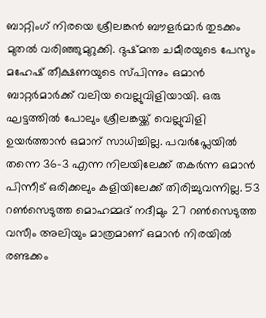ബാറ്റിംഗ് നിരയെ ശ്രീലങ്കൻ ബൗളർമാർ തുടക്കം മുതൽ വരിഞ്ഞുമുറുക്കി. ദുഷ്മന്ത ചമീരയുടെ പേസും മഹേഷ് തീക്ഷണയുടെ സ്പിന്നും ഒമാൻ ബാറ്റർമാർക്ക് വലിയ വെല്ലുവിളിയായി. ഒരു ഘട്ടത്തിൽ പോലും ശ്രീലങ്കയ്ക്ക് വെല്ലുവിളി ഉയർത്താൻ ഒമാന് സാധിച്ചില്ല. പവർപ്ലേയിൽ തന്നെ 36-3 എന്ന നിലയിലേക്ക് തകർന്ന ഒമാൻ പിന്നീട് ഒരിക്കലും കളിയിലേക്ക് തിരിച്ചുവന്നില്ല. 53 റൺസെടുത്ത മൊഹമ്മദ് നദീമും 27 റൺസെടുത്ത വസീം അലിയും മാത്രമാണ് ഒമാൻ നിരയിൽ രണ്ടക്കം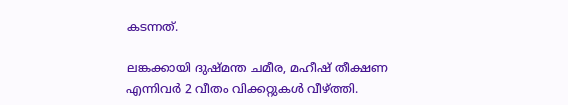കടന്നത്.

ലങ്കക്കായി ദുഷ്മന്ത ചമീര, മഹീഷ് തീക്ഷണ എന്നിവർ 2 വീതം വിക്കറ്റുകൾ വീഴ്ത്തി.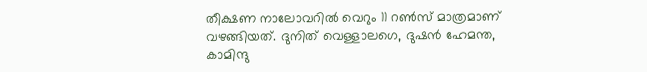തീക്ഷണ നാലോവറിൽ വെറും 11 റൺസ് മാത്രമാണ് വഴങ്ങിയത്. ദുനിത് വെള്ളാലഗെ, ദുഷൻ ഹേമന്ത, കാമിന്ദു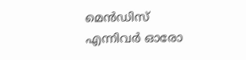മെൻഡിസ് എന്നിവർ ഓരോ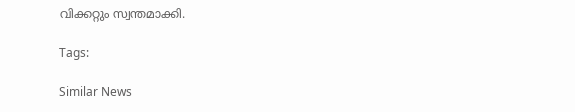വിക്കറ്റും സ്വന്തമാക്കി.

Tags:

Similar News